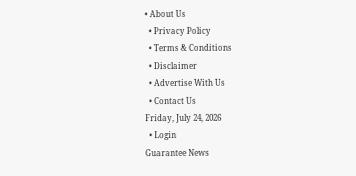• About Us
  • Privacy Policy
  • Terms & Conditions
  • Disclaimer
  • Advertise With Us
  • Contact Us
Friday, July 24, 2026
  • Login
Guarantee News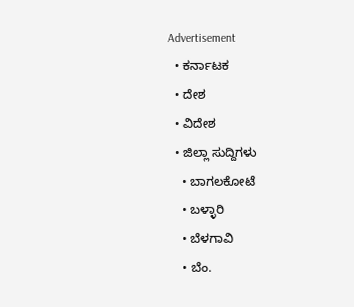Advertisement
  • ಕರ್ನಾಟಕ
  • ದೇಶ
  • ವಿದೇಶ
  • ಜಿಲ್ಲಾ ಸುದ್ದಿಗಳು
    • ಬಾಗಲಕೋಟೆ
    • ಬಳ್ಳಾರಿ
    • ಬೆಳಗಾವಿ
    • ಬೆಂ.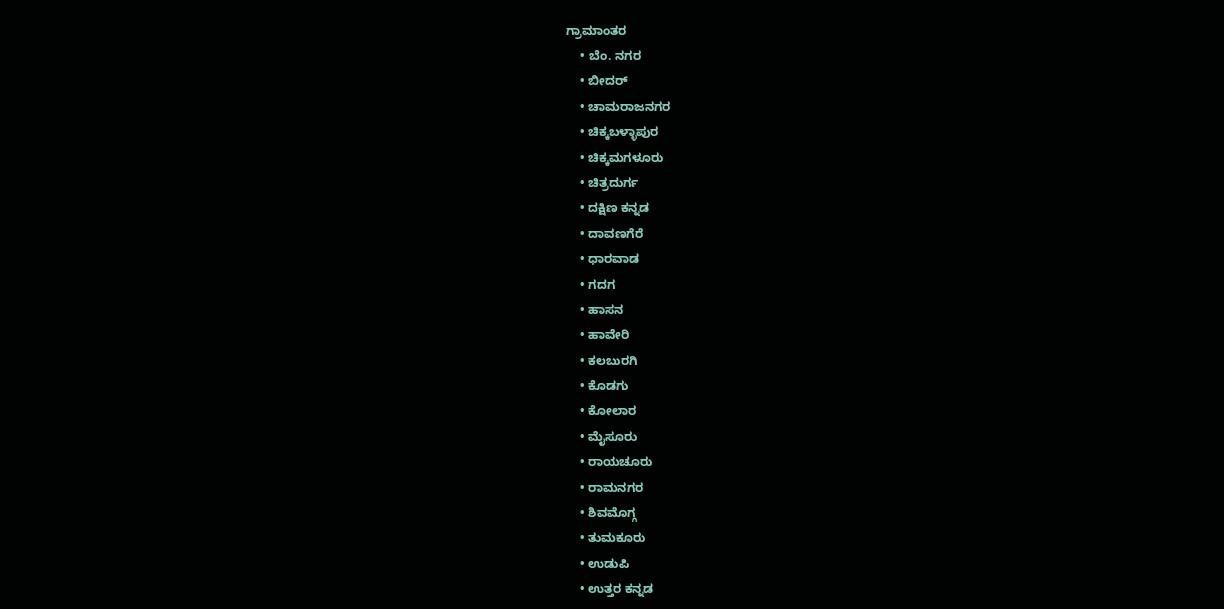ಗ್ರಾಮಾಂತರ
    • ಬೆಂ. ನಗರ
    • ಬೀದರ್
    • ಚಾಮರಾಜನಗರ
    • ಚಿಕ್ಕಬಳ್ಳಾಪುರ
    • ಚಿಕ್ಕಮಗಳೂರು
    • ಚಿತ್ರದುರ್ಗ
    • ದಕ್ಷಿಣ ಕನ್ನಡ
    • ದಾವಣಗೆರೆ
    • ಧಾರವಾಡ
    • ಗದಗ
    • ಹಾಸನ
    • ಹಾವೇರಿ
    • ಕಲಬುರಗಿ
    • ಕೊಡಗು
    • ಕೋಲಾರ
    • ಮೈಸೂರು
    • ರಾಯಚೂರು
    • ರಾಮನಗರ
    • ಶಿವಮೊಗ್ಗ
    • ತುಮಕೂರು
    • ಉಡುಪಿ
    • ಉತ್ತರ ಕನ್ನಡ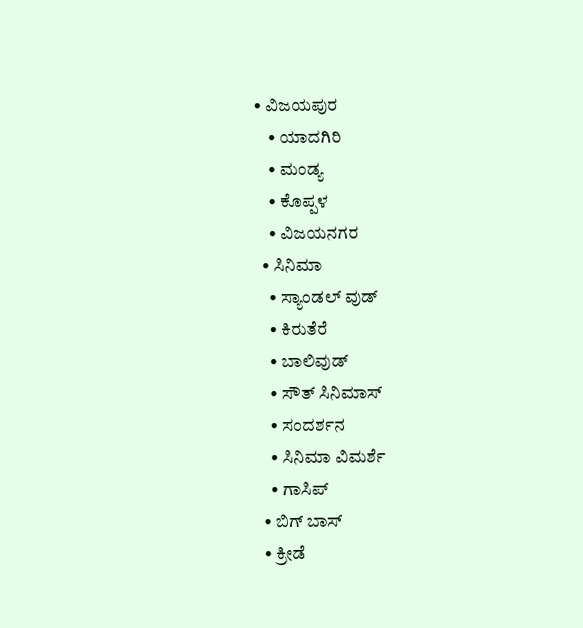• ವಿಜಯಪುರ
    • ಯಾದಗಿರಿ
    • ಮಂಡ್ಯ
    • ಕೊಪ್ಪಳ
    • ವಿಜಯನಗರ
  • ಸಿನಿಮಾ
    • ಸ್ಯಾಂಡಲ್ ವುಡ್
    • ಕಿರುತೆರೆ
    • ಬಾಲಿವುಡ್
    • ಸೌತ್ ಸಿನಿಮಾಸ್
    • ಸಂದರ್ಶನ
    • ಸಿನಿಮಾ ವಿಮರ್ಶೆ
    • ಗಾಸಿಪ್
  • ಬಿಗ್ ಬಾಸ್
  • ಕ್ರೀಡೆ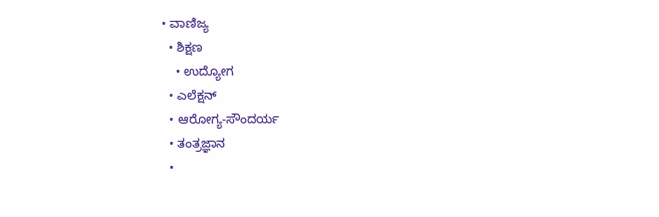• ವಾಣಿಜ್ಯ
  • ಶಿಕ್ಷಣ
    • ಉದ್ಯೋಗ
  • ಎಲೆಕ್ಷನ್
  • ಆರೋಗ್ಯ-ಸೌಂದರ್ಯ
  • ತಂತ್ರಜ್ಞಾನ
  •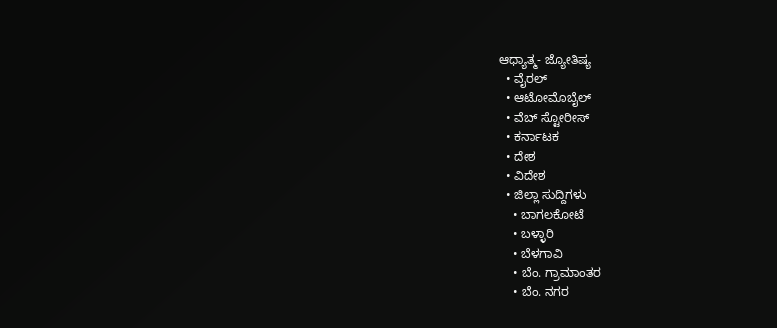ಆಧ್ಯಾತ್ಮ- ಜ್ಯೋತಿಷ್ಯ
  • ವೈರಲ್
  • ಆಟೋಮೊಬೈಲ್
  • ವೆಬ್ ಸ್ಟೋರೀಸ್
  • ಕರ್ನಾಟಕ
  • ದೇಶ
  • ವಿದೇಶ
  • ಜಿಲ್ಲಾ ಸುದ್ದಿಗಳು
    • ಬಾಗಲಕೋಟೆ
    • ಬಳ್ಳಾರಿ
    • ಬೆಳಗಾವಿ
    • ಬೆಂ. ಗ್ರಾಮಾಂತರ
    • ಬೆಂ. ನಗರ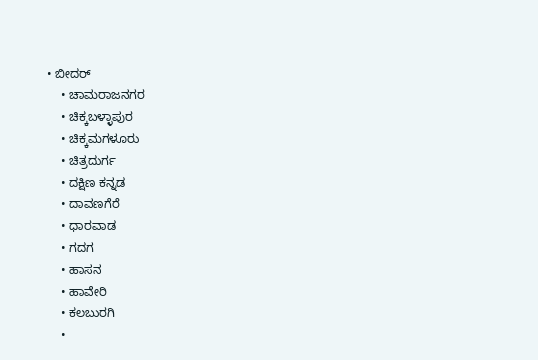• ಬೀದರ್
    • ಚಾಮರಾಜನಗರ
    • ಚಿಕ್ಕಬಳ್ಳಾಪುರ
    • ಚಿಕ್ಕಮಗಳೂರು
    • ಚಿತ್ರದುರ್ಗ
    • ದಕ್ಷಿಣ ಕನ್ನಡ
    • ದಾವಣಗೆರೆ
    • ಧಾರವಾಡ
    • ಗದಗ
    • ಹಾಸನ
    • ಹಾವೇರಿ
    • ಕಲಬುರಗಿ
    •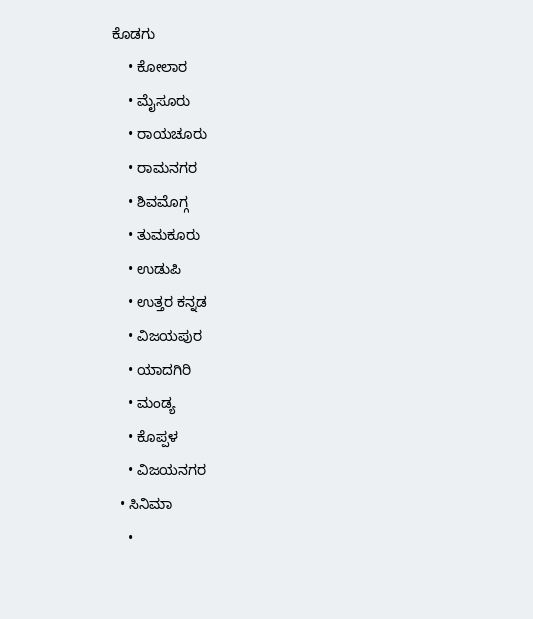ಕೊಡಗು
    • ಕೋಲಾರ
    • ಮೈಸೂರು
    • ರಾಯಚೂರು
    • ರಾಮನಗರ
    • ಶಿವಮೊಗ್ಗ
    • ತುಮಕೂರು
    • ಉಡುಪಿ
    • ಉತ್ತರ ಕನ್ನಡ
    • ವಿಜಯಪುರ
    • ಯಾದಗಿರಿ
    • ಮಂಡ್ಯ
    • ಕೊಪ್ಪಳ
    • ವಿಜಯನಗರ
  • ಸಿನಿಮಾ
    •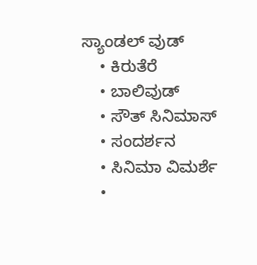ಸ್ಯಾಂಡಲ್ ವುಡ್
    • ಕಿರುತೆರೆ
    • ಬಾಲಿವುಡ್
    • ಸೌತ್ ಸಿನಿಮಾಸ್
    • ಸಂದರ್ಶನ
    • ಸಿನಿಮಾ ವಿಮರ್ಶೆ
    •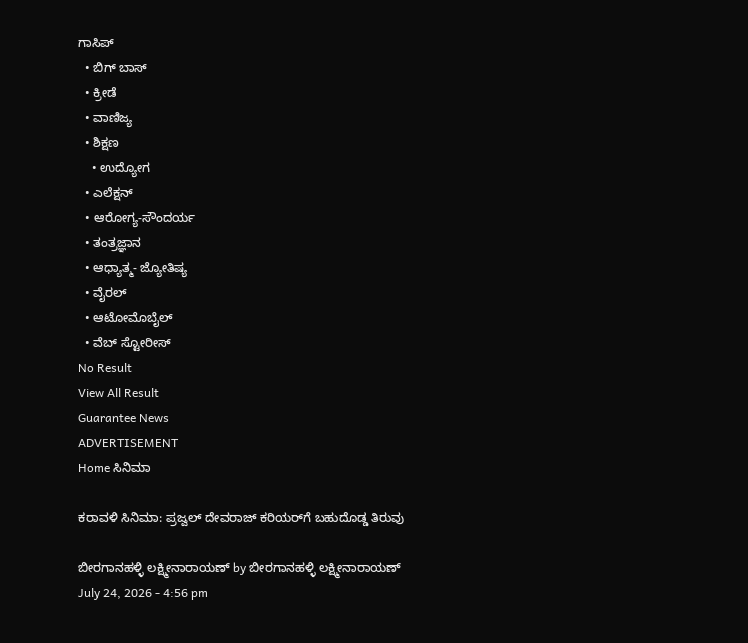ಗಾಸಿಪ್
  • ಬಿಗ್ ಬಾಸ್
  • ಕ್ರೀಡೆ
  • ವಾಣಿಜ್ಯ
  • ಶಿಕ್ಷಣ
    • ಉದ್ಯೋಗ
  • ಎಲೆಕ್ಷನ್
  • ಆರೋಗ್ಯ-ಸೌಂದರ್ಯ
  • ತಂತ್ರಜ್ಞಾನ
  • ಆಧ್ಯಾತ್ಮ- ಜ್ಯೋತಿಷ್ಯ
  • ವೈರಲ್
  • ಆಟೋಮೊಬೈಲ್
  • ವೆಬ್ ಸ್ಟೋರೀಸ್
No Result
View All Result
Guarantee News
ADVERTISEMENT
Home ಸಿನಿಮಾ

ಕರಾವಳಿ ಸಿನಿಮಾ: ಪ್ರಜ್ವಲ್ ದೇವರಾಜ್ ಕರಿಯರ್‌‌ಗೆ ಬಹುದೊಡ್ಡ ತಿರುವು

ಬೀರಗಾನಹಳ್ಳಿ ಲಕ್ಷ್ಮೀನಾರಾಯಣ್ by ಬೀರಗಾನಹಳ್ಳಿ ಲಕ್ಷ್ಮೀನಾರಾಯಣ್
July 24, 2026 - 4:56 pm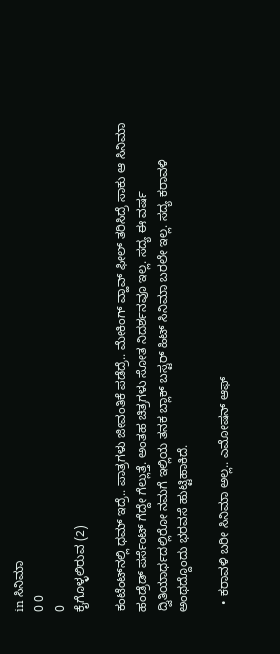in ಸಿನಿಮಾ
0 0
0
ಕೈಗೊಳ್ಳಲಿರುವ (2)

ಕಂಟೆಂಟ್‌‌ನಲ್ಲಿ ಧಮ್ ಇದ್ರೆ.. ಪಾತ್ರಗಳು ಜೀವಂತಿಕೆ ಪಡೆದ್ರೆ.. ಮೇಕಿಂಗ್ ವ್ಹಾವ್ ಫೀಲ್ ತರಿಸಿದ್ರೆ ಸಾಕು ಆ ಸಿನಿಮಾ ಹಂಡ್ರೆಡ್ ಪರ್ಸೆಂಟ್ ಗೆದ್ದೇ ಗೆಲ್ಲುತ್ತೆ. ಅಂತಹ ಚಿತ್ರಗಳು ಸೋತ ನಿದರ್ಶನವೂ ಇಲ್ಲ. ಸದ್ಯ ಈ ವರ್ಷ ದ್ವಿತಿಯಾರ್ಧದಲ್ಲಿರೋ ನಮಗೆ ಇಲ್ಲಿಯ ತನಕ ಬ್ಲಾಕ್ ಬಸ್ಟರ್ ಹಿಟ್ ಸಿನಿಮಾ ಬರಲೇ ಇಲ್ಲ. ಸದ್ಯ ಕರಾವಳಿ ಅಂಥದ್ದೊಂದು ಭರವಸೆ ಹುಟ್ಟಿಹಾಕಿದೆ.

  • ಕರಾವಳಿ ಬರೀ ಸಿನಿಮಾ ಅಲ್ಲ.. ಎಮೋಷನ್ ಆಫ್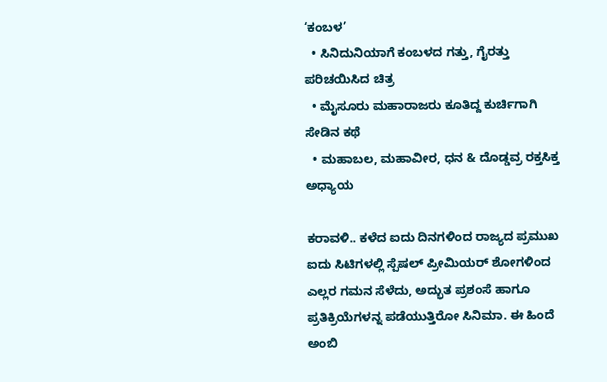‘ಕಂಬಳ’
  • ಸಿನಿದುನಿಯಾಗೆ ಕಂಬಳದ ಗತ್ತು, ಗೈರತ್ತು ಪರಿಚಯಿಸಿದ ಚಿತ್ರ
  • ಮೈಸೂರು ಮಹಾರಾಜರು ಕೂತಿದ್ದ ಕುರ್ಚಿಗಾಗಿ ಸೇಡಿನ ಕಥೆ
  • ಮಹಾಬಲ, ಮಹಾವೀರ, ಧನ & ದೊಡ್ಡವ್ರ ರಕ್ತಸಿಕ್ತ ಅಧ್ಯಾಯ

ಕರಾವಳಿ.. ಕಳೆದ ಐದು ದಿನಗಳಿಂದ ರಾಜ್ಯದ ಪ್ರಮುಖ ಐದು ಸಿಟಿಗಳಲ್ಲಿ ಸ್ಪೆಷಲ್ ಪ್ರೀಮಿಯರ್ ಶೋಗಳಿಂದ ಎಲ್ಲರ ಗಮನ ಸೆಳೆದು, ಅದ್ಭುತ ಪ್ರಶಂಸೆ ಹಾಗೂ ಪ್ರತಿಕ್ರಿಯೆಗಳನ್ನ ಪಡೆಯುತ್ತಿರೋ ಸಿನಿಮಾ. ಈ ಹಿಂದೆ ಅಂಬಿ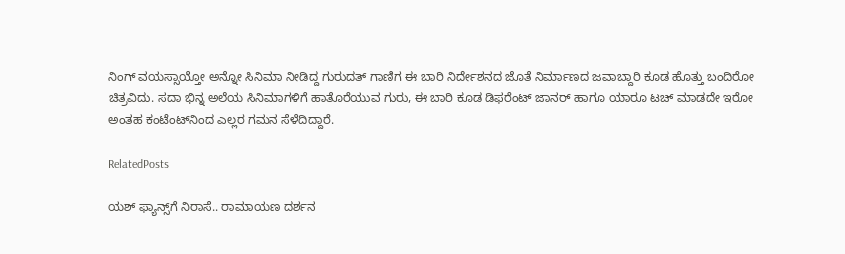ನಿಂಗ್ ವಯಸ್ಸಾಯ್ತೋ ಅನ್ನೋ ಸಿನಿಮಾ ನೀಡಿದ್ದ ಗುರುದತ್ ಗಾಣಿಗ ಈ ಬಾರಿ ನಿರ್ದೇಶನದ ಜೊತೆ ನಿರ್ಮಾಣದ ಜವಾಬ್ದಾರಿ ಕೂಡ ಹೊತ್ತು ಬಂದಿರೋ ಚಿತ್ರವಿದು. ಸದಾ ಭಿನ್ನ ಅಲೆಯ ಸಿನಿಮಾಗಳಿಗೆ ಹಾತೊರೆಯುವ ಗುರು, ಈ ಬಾರಿ ಕೂಡ ಡಿಫರೆಂಟ್ ಜಾನರ್ ಹಾಗೂ ಯಾರೂ ಟಚ್ ಮಾಡದೇ ಇರೋ ಅಂತಹ ಕಂಟೆಂಟ್‌ನಿಂದ ಎಲ್ಲರ ಗಮನ ಸೆಳೆದಿದ್ದಾರೆ.

RelatedPosts

ಯಶ್ ಫ್ಯಾನ್ಸ್‌ಗೆ ನಿರಾಸೆ.. ರಾಮಾಯಣ ದರ್ಶನ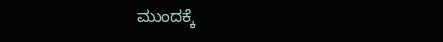ಮುಂದಕ್ಕೆ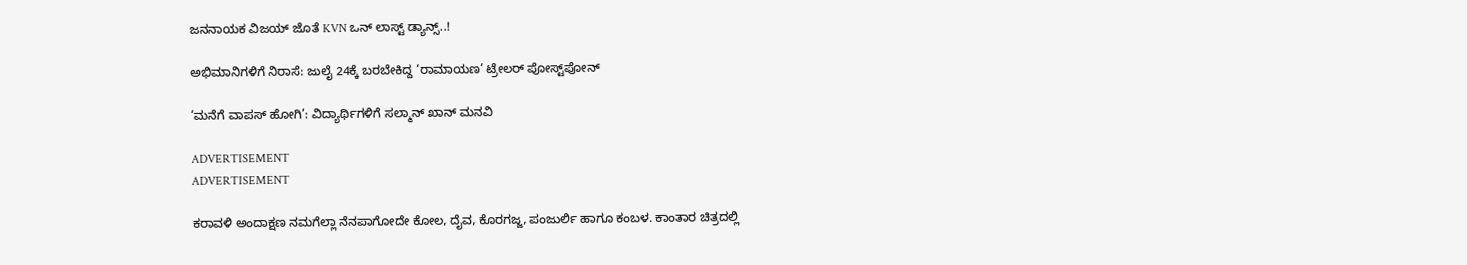ಜನನಾಯಕ ವಿಜಯ್ ಜೊತೆ KVN ಒನ್ ಲಾಸ್ಟ್ ಡ್ಯಾನ್ಸ್..!

ಅಭಿಮಾನಿಗಳಿಗೆ ನಿರಾಸೆ: ಜುಲೈ 24ಕ್ಕೆ ಬರಬೇಕಿದ್ದ ‘ರಾಮಾಯಣ’ ಟ್ರೇಲರ್ ಪೋಸ್ಟ್‌ಪೋನ್

‘ಮನೆಗೆ ವಾಪಸ್ ಹೋಗಿ’: ವಿದ್ಯಾರ್ಥಿಗಳಿಗೆ ಸಲ್ಮಾನ್ ಖಾನ್ ಮನವಿ

ADVERTISEMENT
ADVERTISEMENT

ಕರಾವಳಿ ಅಂದಾಕ್ಷಣ ನಮಗೆಲ್ಲಾ ನೆನಪಾಗೋದೇ ಕೋಲ, ದೈವ, ಕೊರಗಜ್ಜ, ಪಂಜುರ್ಲಿ ಹಾಗೂ ಕಂಬಳ. ಕಾಂತಾರ ಚಿತ್ರದಲ್ಲಿ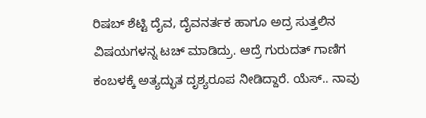ರಿಷಬ್ ಶೆಟ್ಟಿ ದೈವ, ದೈವನರ್ತಕ ಹಾಗೂ ಅದ್ರ ಸುತ್ತಲಿನ ವಿಷಯಗಳನ್ನ ಟಚ್ ಮಾಡಿದ್ರು. ಆದ್ರೆ ಗುರುದತ್ ಗಾಣಿಗ ಕಂಬಳಕ್ಕೆ ಅತ್ಯದ್ಭುತ ದೃಶ್ಯರೂಪ ನೀಡಿದ್ದಾರೆ. ಯೆಸ್.. ನಾವು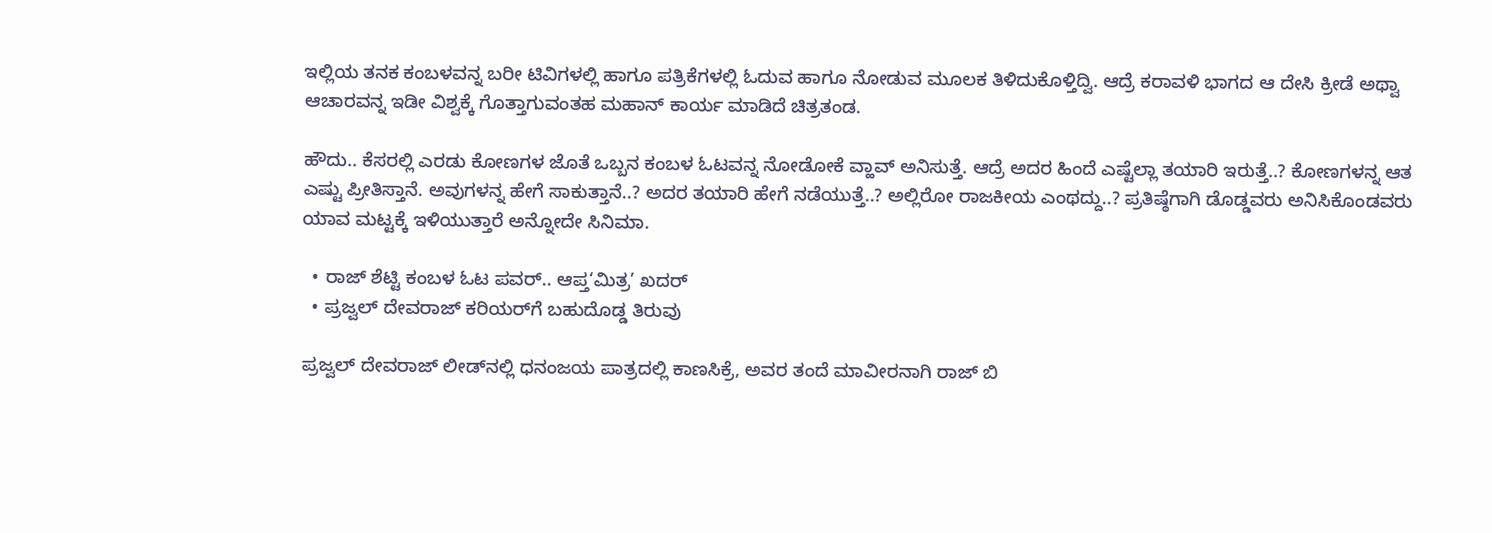ಇಲ್ಲಿಯ ತನಕ ಕಂಬಳವನ್ನ ಬರೀ ಟಿವಿಗಳಲ್ಲಿ ಹಾಗೂ ಪತ್ರಿಕೆಗಳಲ್ಲಿ ಓದುವ ಹಾಗೂ ನೋಡುವ ಮೂಲಕ ತಿಳಿದುಕೊಳ್ತಿದ್ವಿ. ಆದ್ರೆ ಕರಾವಳಿ ಭಾಗದ ಆ ದೇಸಿ ಕ್ರೀಡೆ ಅಥ್ವಾ ಆಚಾರವನ್ನ ಇಡೀ ವಿಶ್ವಕ್ಕೆ ಗೊತ್ತಾಗುವಂತಹ ಮಹಾನ್ ಕಾರ್ಯ ಮಾಡಿದೆ ಚಿತ್ರತಂಡ.

ಹೌದು.. ಕೆಸರಲ್ಲಿ ಎರಡು ಕೋಣಗಳ ಜೊತೆ ಒಬ್ಬನ ಕಂಬಳ ಓಟವನ್ನ ನೋಡೋಕೆ ವ್ಹಾವ್ ಅನಿಸುತ್ತೆ. ಆದ್ರೆ ಅದರ ಹಿಂದೆ ಎಷ್ಟೆಲ್ಲಾ ತಯಾರಿ ಇರುತ್ತೆ..? ಕೋಣಗಳನ್ನ ಆತ ಎಷ್ಟು ಪ್ರೀತಿಸ್ತಾನೆ. ಅವುಗಳನ್ನ ಹೇಗೆ ಸಾಕುತ್ತಾನೆ..? ಅದರ ತಯಾರಿ ಹೇಗೆ ನಡೆಯುತ್ತೆ..? ಅಲ್ಲಿರೋ ರಾಜಕೀಯ ಎಂಥದ್ದು..? ಪ್ರತಿಷ್ಠೆಗಾಗಿ ಡೊಡ್ಡವರು ಅನಿಸಿಕೊಂಡವರು ಯಾವ ಮಟ್ಟಕ್ಕೆ ಇಳಿಯುತ್ತಾರೆ ಅನ್ನೋದೇ ಸಿನಿಮಾ.

  • ರಾಜ್ ಶೆಟ್ಟಿ ಕಂಬಳ ಓಟ ಪವರ್.. ಆಪ್ತ‘ಮಿತ್ರ’ ಖದರ್
  • ಪ್ರಜ್ವಲ್ ದೇವರಾಜ್ ಕರಿಯರ್‌‌ಗೆ ಬಹುದೊಡ್ಡ ತಿರುವು

ಪ್ರಜ್ವಲ್ ದೇವರಾಜ್ ಲೀಡ್‌ನಲ್ಲಿ ಧನಂಜಯ ಪಾತ್ರದಲ್ಲಿ ಕಾಣಸಿಕ್ರೆ, ಅವರ ತಂದೆ ಮಾವೀರನಾಗಿ ರಾಜ್ ಬಿ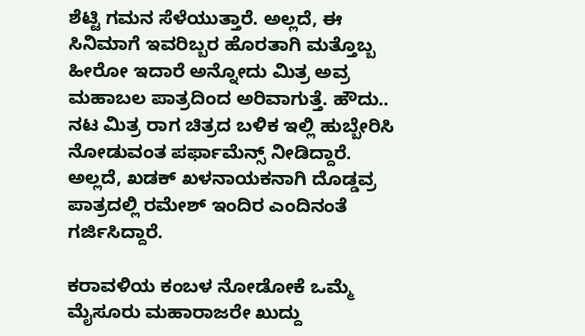ಶೆಟ್ಟಿ ಗಮನ ಸೆಳೆಯುತ್ತಾರೆ. ಅಲ್ಲದೆ, ಈ ಸಿನಿಮಾಗೆ ಇವರಿಬ್ಬರ ಹೊರತಾಗಿ ಮತ್ತೊಬ್ಬ ಹೀರೋ ಇದಾರೆ ಅನ್ನೋದು ಮಿತ್ರ ಅವ್ರ ಮಹಾಬಲ ಪಾತ್ರದಿಂದ ಅರಿವಾಗುತ್ತೆ. ಹೌದು.. ನಟ ಮಿತ್ರ ರಾಗ ಚಿತ್ರದ ಬಳಿಕ ಇಲ್ಲಿ ಹುಬ್ಬೇರಿಸಿ ನೋಡುವಂತ ಪರ್ಫಾಮೆನ್ಸ್ ನೀಡಿದ್ದಾರೆ. ಅಲ್ಲದೆ, ಖಡಕ್ ಖಳನಾಯಕನಾಗಿ ದೊಡ್ಡವ್ರ ಪಾತ್ರದಲ್ಲಿ ರಮೇಶ್ ಇಂದಿರ ಎಂದಿನಂತೆ ಗರ್ಜಿಸಿದ್ದಾರೆ.

ಕರಾವಳಿಯ ಕಂಬಳ ನೋಡೋಕೆ ಒಮ್ಮೆ ಮೈಸೂರು ಮಹಾರಾಜರೇ ಖುದ್ದು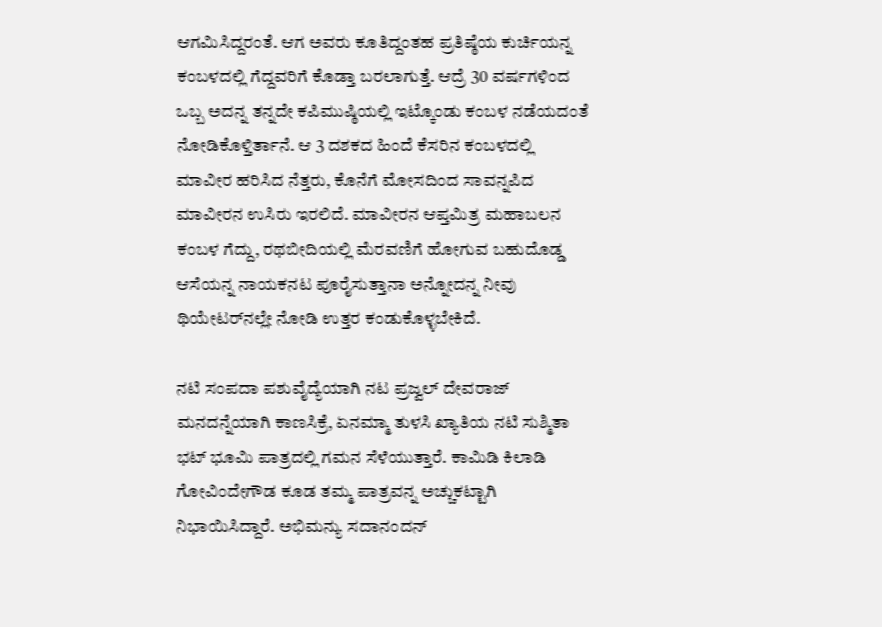ಆಗಮಿಸಿದ್ದರಂತೆ. ಆಗ ಅವರು ಕೂತಿದ್ದಂತಹ ಪ್ರತಿಷ್ಠೆಯ ಕುರ್ಚಿಯನ್ನ ಕಂಬಳದಲ್ಲಿ ಗೆದ್ದವರಿಗೆ ಕೊಡ್ತಾ ಬರಲಾಗುತ್ತೆ. ಆದ್ರೆ 30 ವರ್ಷಗಳಿಂದ ಒಬ್ಬ ಅದನ್ನ ತನ್ನದೇ ಕಪಿಮುಷ್ಠಿಯಲ್ಲಿ ಇಟ್ಕೊಂಡು ಕಂಬಳ ನಡೆಯದಂತೆ ನೋಡಿಕೊಳ್ತಿರ್ತಾನೆ. ಆ 3 ದಶಕದ ಹಿಂದೆ ಕೆಸರಿನ ಕಂಬಳದಲ್ಲಿ ಮಾವೀರ ಹರಿಸಿದ ನೆತ್ತರು, ಕೊನೆಗೆ ಮೋಸದಿಂದ ಸಾವನ್ನಪಿದ ಮಾವೀರನ ಉಸಿರು ಇರಲಿದೆ. ಮಾವೀರನ ಆಪ್ತಮಿತ್ರ ಮಹಾಬಲನ ಕಂಬಳ ಗೆದ್ದು, ರಥಬೀದಿಯಲ್ಲಿ ಮೆರವಣಿಗೆ ಹೋಗುವ ಬಹುದೊಡ್ಡ ಆಸೆಯನ್ನ ನಾಯಕನಟ ಪೂರೈಸುತ್ತಾನಾ ಅನ್ನೋದನ್ನ ನೀವು ಥಿಯೇಟರ್‌‌ನಲ್ಲೇ ನೋಡಿ ಉತ್ತರ ಕಂಡುಕೊಳ್ಳಬೇಕಿದೆ.

ನಟಿ ಸಂಪದಾ ಪಶುವೈದ್ಯೆಯಾಗಿ ನಟ ಪ್ರಜ್ವಲ್ ದೇವರಾಜ್ ಮನದನ್ನೆಯಾಗಿ ಕಾಣಸಿಕ್ರೆ, ಏನಮ್ಮಾ ತುಳಸಿ ಖ್ಯಾತಿಯ ನಟಿ ಸುಶ್ಮಿತಾ ಭಟ್ ಭೂಮಿ ಪಾತ್ರದಲ್ಲಿ ಗಮನ ಸೆಳೆಯುತ್ತಾರೆ. ಕಾಮಿಡಿ ಕಿಲಾಡಿ ಗೋವಿಂದೇಗೌಡ ಕೂಡ ತಮ್ಮ ಪಾತ್ರವನ್ನ ಅಚ್ಚುಕಟ್ಟಾಗಿ ನಿಭಾಯಿಸಿದ್ದಾರೆ. ಅಭಿಮನ್ಯು ಸದಾನಂದನ್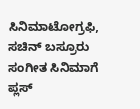ಸಿನಿಮಾಟೋಗ್ರಫಿ, ಸಚಿನ್ ಬಸ್ರೂರು ಸಂಗೀತ ಸಿನಿಮಾಗೆ ಪ್ಲಸ್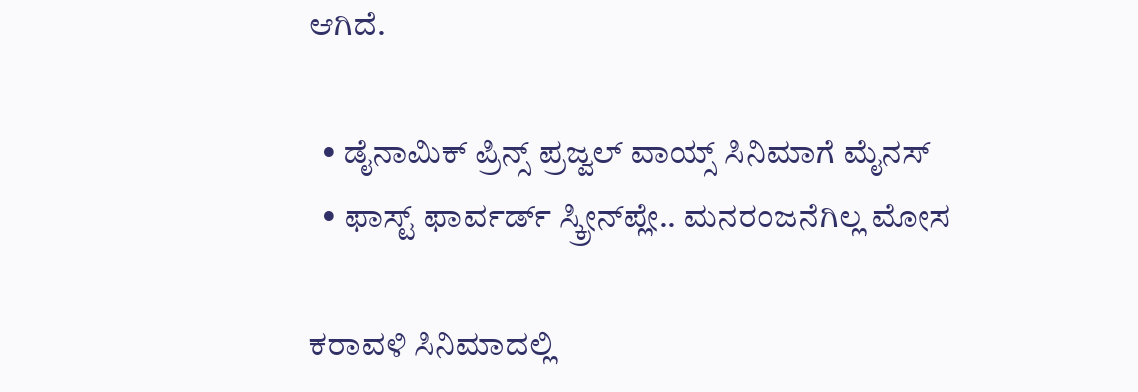ಆಗಿದೆ.

  • ಡೈನಾಮಿಕ್ ಪ್ರಿನ್ಸ್ ಪ್ರಜ್ವಲ್ ವಾಯ್ಸ್ ಸಿನಿಮಾಗೆ ಮೈನಸ್
  • ಫಾಸ್ಟ್ ಫಾರ್ವರ್ಡ್ ಸ್ಕ್ರೀನ್‌‌ಪ್ಲೇ.. ಮನರಂಜನೆಗಿಲ್ಲ ಮೋಸ

ಕರಾವಳಿ ಸಿನಿಮಾದಲ್ಲಿ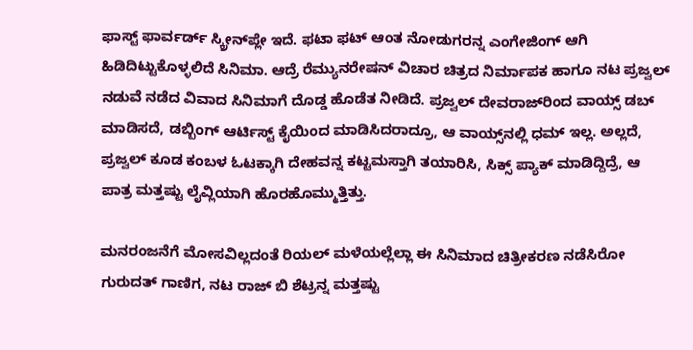ಫಾಸ್ಟ್ ಫಾರ್ವರ್ಡ್ ಸ್ಕ್ರೀನ್‌ಪ್ಲೇ ಇದೆ. ಫಟಾ ಫಟ್ ಆಂತ ನೋಡುಗರನ್ನ ಎಂಗೇಜಿಂಗ್ ಆಗಿ ಹಿಡಿದಿಟ್ಟುಕೊಳ್ಳಲಿದೆ ಸಿನಿಮಾ. ಆದ್ರೆ ರೆಮ್ಯುನರೇಷನ್ ವಿಚಾರ ಚಿತ್ರದ ನಿರ್ಮಾಪಕ ಹಾಗೂ ನಟ ಪ್ರಜ್ವಲ್ ನಡುವೆ ನಡೆದ ವಿವಾದ ಸಿನಿಮಾಗೆ ದೊಡ್ಡ ಹೊಡೆತ ನೀಡಿದೆ. ಪ್ರಜ್ವಲ್ ದೇವರಾಜ್‌ರಿಂದ ವಾಯ್ಸ್ ಡಬ್ ಮಾಡಿಸದೆ, ಡಬ್ಬಿಂಗ್ ಆರ್ಟಿಸ್ಟ್ ಕೈಯಿಂದ ಮಾಡಿಸಿದರಾದ್ರೂ, ಆ ವಾಯ್ಸ್‌ನಲ್ಲಿ ಧಮ್ ಇಲ್ಲ. ಅಲ್ಲದೆ, ಪ್ರಜ್ವಲ್ ಕೂಡ ಕಂಬಳ ಓಟಕ್ಕಾಗಿ ದೇಹವನ್ನ ಕಟ್ಟಮಸ್ತಾಗಿ ತಯಾರಿಸಿ, ಸಿಕ್ಸ್ ಪ್ಯಾಕ್ ಮಾಡಿದ್ದಿದ್ರೆ, ಆ ಪಾತ್ರ ಮತ್ತಷ್ಟು ಲೈವ್ಲಿಯಾಗಿ ಹೊರಹೊಮ್ಮುತ್ತಿತ್ತು.

ಮನರಂಜನೆಗೆ ಮೋಸವಿಲ್ಲದಂತೆ ರಿಯಲ್ ಮಳೆಯಲ್ಲೆಲ್ಲಾ ಈ ಸಿನಿಮಾದ ಚಿತ್ರೀಕರಣ ನಡೆಸಿರೋ ಗುರುದತ್ ಗಾಣಿಗ, ನಟ ರಾಜ್ ಬಿ ಶೆಟ್ರನ್ನ ಮತ್ತಷ್ಟು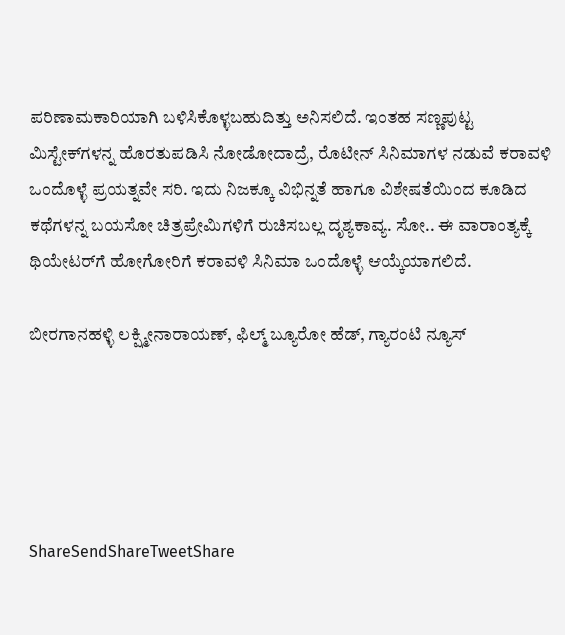ಪರಿಣಾಮಕಾರಿಯಾಗಿ ಬಳಿಸಿಕೊಳ್ಳಬಹುದಿತ್ತು ಅನಿಸಲಿದೆ. ಇಂತಹ ಸಣ್ಣಪುಟ್ಟ ಮಿಸ್ಟೇಕ್‌ಗಳನ್ನ ಹೊರತುಪಡಿಸಿ ನೋಡೋದಾದ್ರೆ, ರೊಟೀನ್ ಸಿನಿಮಾಗಳ ನಡುವೆ ಕರಾವಳಿ ಒಂದೊಳ್ಳೆ ಪ್ರಯತ್ನವೇ ಸರಿ. ಇದು ನಿಜಕ್ಕೂ ವಿಭಿನ್ನತೆ ಹಾಗೂ ವಿಶೇಷತೆಯಿಂದ ಕೂಡಿದ ಕಥೆಗಳನ್ನ ಬಯಸೋ ಚಿತ್ರಪ್ರೇಮಿಗಳಿಗೆ ರುಚಿಸಬಲ್ಲ ದೃಶ್ಯಕಾವ್ಯ. ಸೋ.. ಈ ವಾರಾಂತ್ಯಕ್ಕೆ ಥಿಯೇಟರ್‌ಗೆ ಹೋಗೋರಿಗೆ ಕರಾವಳಿ ಸಿನಿಮಾ ಒಂದೊಳ್ಳೆ ಆಯ್ಕೆಯಾಗಲಿದೆ.

ಬೀರಗಾನಹಳ್ಳಿ ಲಕ್ಷ್ಮೀನಾರಾಯಣ್, ಫಿಲ್ಮ್ ಬ್ಯೂರೋ ಹೆಡ್, ಗ್ಯಾರಂಟಿ ನ್ಯೂಸ್





ShareSendShareTweetShare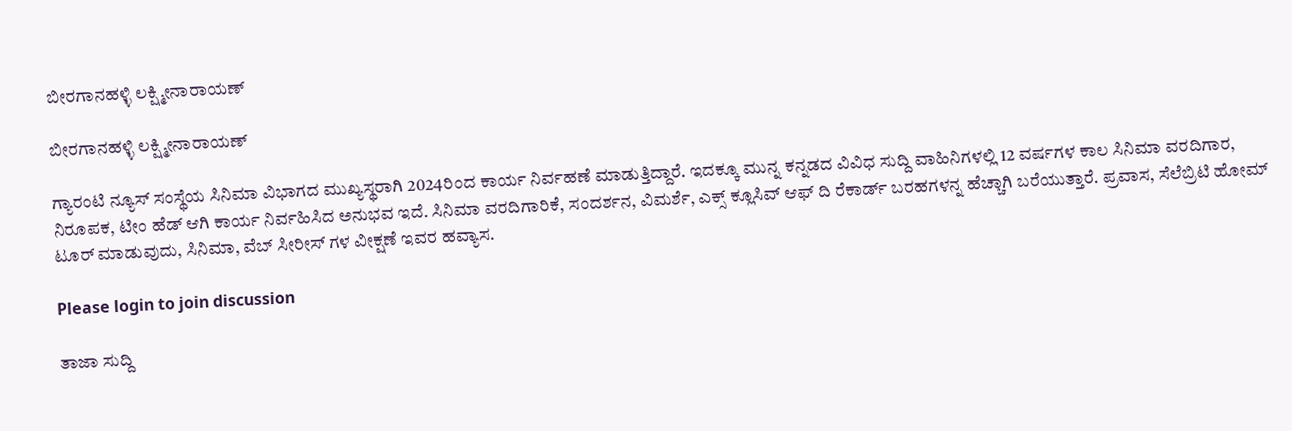ಬೀರಗಾನಹಳ್ಳಿ ಲಕ್ಷ್ಮೀನಾರಾಯಣ್

ಬೀರಗಾನಹಳ್ಳಿ ಲಕ್ಷ್ಮೀನಾರಾಯಣ್

ಗ್ಯಾರಂಟಿ ನ್ಯೂಸ್ ಸಂಸ್ಥೆಯ ಸಿನಿಮಾ ವಿಭಾಗದ ಮುಖ್ಯಸ್ಥರಾಗಿ 2024ರಿಂದ ಕಾರ್ಯ ನಿರ್ವಹಣೆ ಮಾಡುತ್ತಿದ್ದಾರೆ. ಇದಕ್ಕೂ ಮುನ್ನ ಕನ್ನಡದ ವಿವಿಧ ಸುದ್ದಿ ವಾಹಿನಿಗಳಲ್ಲಿ 12 ವರ್ಷಗಳ ಕಾಲ ಸಿನಿಮಾ ವರದಿಗಾರ, ನಿರೂಪಕ, ಟೀಂ ಹೆಡ್ ಆಗಿ ಕಾರ್ಯ ನಿರ್ವಹಿಸಿದ ಅನುಭವ ಇದೆ. ಸಿನಿಮಾ ವರದಿಗಾರಿಕೆ, ಸಂದರ್ಶನ, ವಿಮರ್ಶೆ, ಎಕ್ಸ್ ಕ್ಲೂಸಿವ್ ಆಫ್ ದಿ ರೆಕಾರ್ಡ್ ಬರಹಗಳನ್ನ ಹೆಚ್ಚಾಗಿ ಬರೆಯುತ್ತಾರೆ. ಪ್ರವಾಸ, ಸೆಲೆಬ್ರಿಟಿ ಹೋಮ್ ಟೂರ್ ಮಾಡುವುದು, ಸಿನಿಮಾ, ವೆಬ್ ಸೀರೀಸ್ ಗಳ ವೀಕ್ಷಣೆ ಇವರ ಹವ್ಯಾಸ.

Please login to join discussion

ತಾಜಾ ಸುದ್ದಿ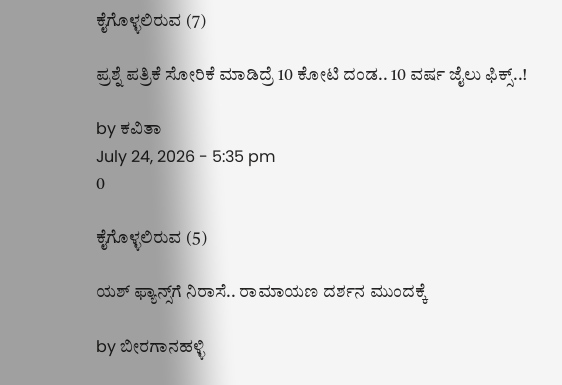ಕೈಗೊಳ್ಳಲಿರುವ (7)

ಪ್ರಶ್ನೆ ಪತ್ರಿಕೆ ಸೋರಿಕೆ ಮಾಡಿದ್ರೆ 10 ಕೋಟಿ ದಂಡ.. 10 ವರ್ಷ ಜೈಲು ಫಿಕ್ಸ್..!

by ಕವಿತಾ
July 24, 2026 - 5:35 pm
0

ಕೈಗೊಳ್ಳಲಿರುವ (5)

ಯಶ್ ಫ್ಯಾನ್ಸ್‌ಗೆ ನಿರಾಸೆ.. ರಾಮಾಯಣ ದರ್ಶನ ಮುಂದಕ್ಕೆ

by ಬೀರಗಾನಹಳ್ಳಿ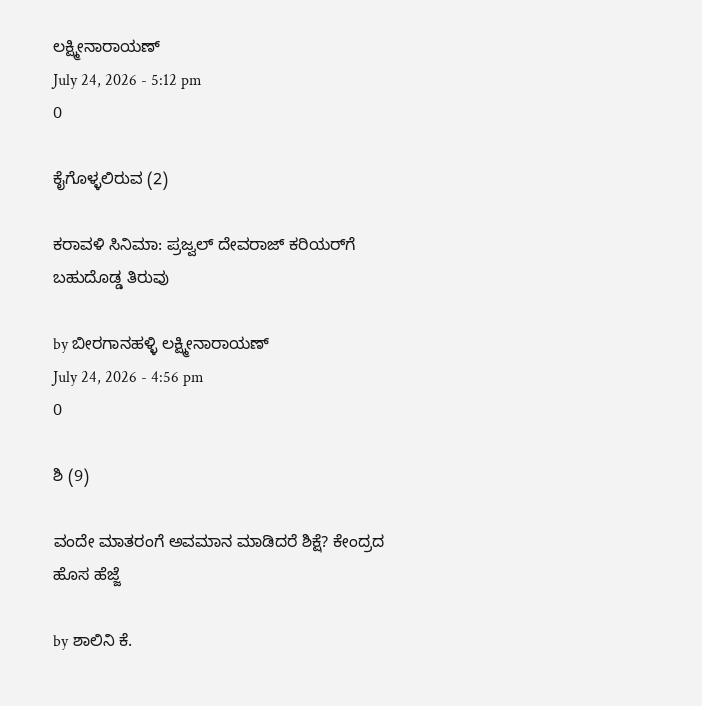ಲಕ್ಷ್ಮೀನಾರಾಯಣ್
July 24, 2026 - 5:12 pm
0

ಕೈಗೊಳ್ಳಲಿರುವ (2)

ಕರಾವಳಿ ಸಿನಿಮಾ: ಪ್ರಜ್ವಲ್ ದೇವರಾಜ್ ಕರಿಯರ್‌‌ಗೆ ಬಹುದೊಡ್ಡ ತಿರುವು

by ಬೀರಗಾನಹಳ್ಳಿ ಲಕ್ಷ್ಮೀನಾರಾಯಣ್
July 24, 2026 - 4:56 pm
0

ಶಿ (9)

ವಂದೇ ಮಾತರಂಗೆ ಅವಮಾನ ಮಾಡಿದರೆ ಶಿಕ್ಷೆ? ಕೇಂದ್ರದ ಹೊಸ ಹೆಜ್ಜೆ

by ಶಾಲಿನಿ ಕೆ.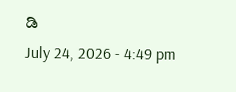ಡಿ
July 24, 2026 - 4:49 pm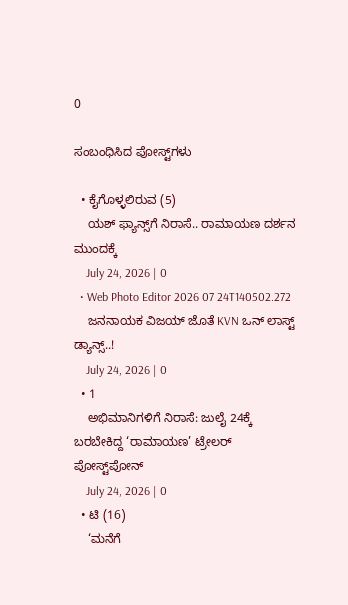0

ಸಂಬಂಧಿಸಿದ ಪೋಸ್ಟ್‌ಗಳು

  • ಕೈಗೊಳ್ಳಲಿರುವ (5)
    ಯಶ್ ಫ್ಯಾನ್ಸ್‌ಗೆ ನಿರಾಸೆ.. ರಾಮಾಯಣ ದರ್ಶನ ಮುಂದಕ್ಕೆ
    July 24, 2026 | 0
  • Web Photo Editor 2026 07 24T140502.272
    ಜನನಾಯಕ ವಿಜಯ್ ಜೊತೆ KVN ಒನ್ ಲಾಸ್ಟ್ ಡ್ಯಾನ್ಸ್..!
    July 24, 2026 | 0
  • 1
    ಅಭಿಮಾನಿಗಳಿಗೆ ನಿರಾಸೆ: ಜುಲೈ 24ಕ್ಕೆ ಬರಬೇಕಿದ್ದ ‘ರಾಮಾಯಣ’ ಟ್ರೇಲರ್ ಪೋಸ್ಟ್‌ಪೋನ್
    July 24, 2026 | 0
  • ಟಿ (16)
    ‘ಮನೆಗೆ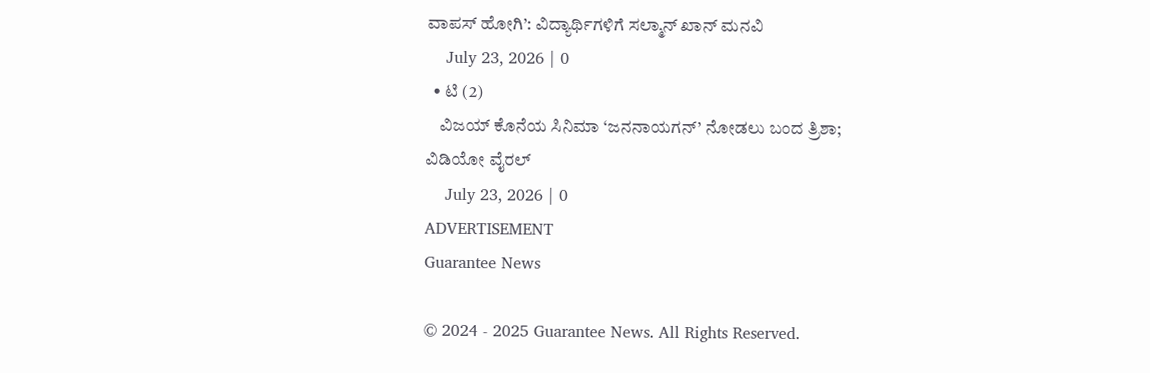ವಾಪಸ್ ಹೋಗಿ’: ವಿದ್ಯಾರ್ಥಿಗಳಿಗೆ ಸಲ್ಮಾನ್ ಖಾನ್ ಮನವಿ
    July 23, 2026 | 0
  • ಟಿ (2)
    ವಿಜಯ್ ಕೊನೆಯ ಸಿನಿಮಾ ‘ಜನನಾಯಗನ್’ ನೋಡಲು ಬಂದ ತ್ರಿಶಾ; ವಿಡಿಯೋ ವೈರಲ್
    July 23, 2026 | 0
ADVERTISEMENT
Guarantee News

© 2024 - 2025 Guarantee News. All Rights Reserved.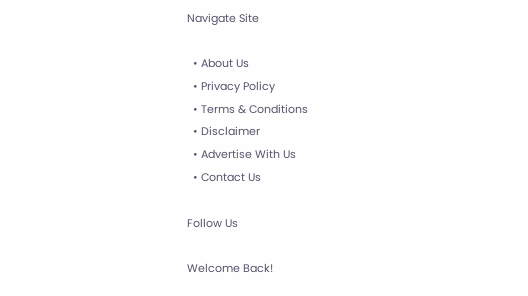Navigate Site

  • About Us
  • Privacy Policy
  • Terms & Conditions
  • Disclaimer
  • Advertise With Us
  • Contact Us

Follow Us

Welcome Back!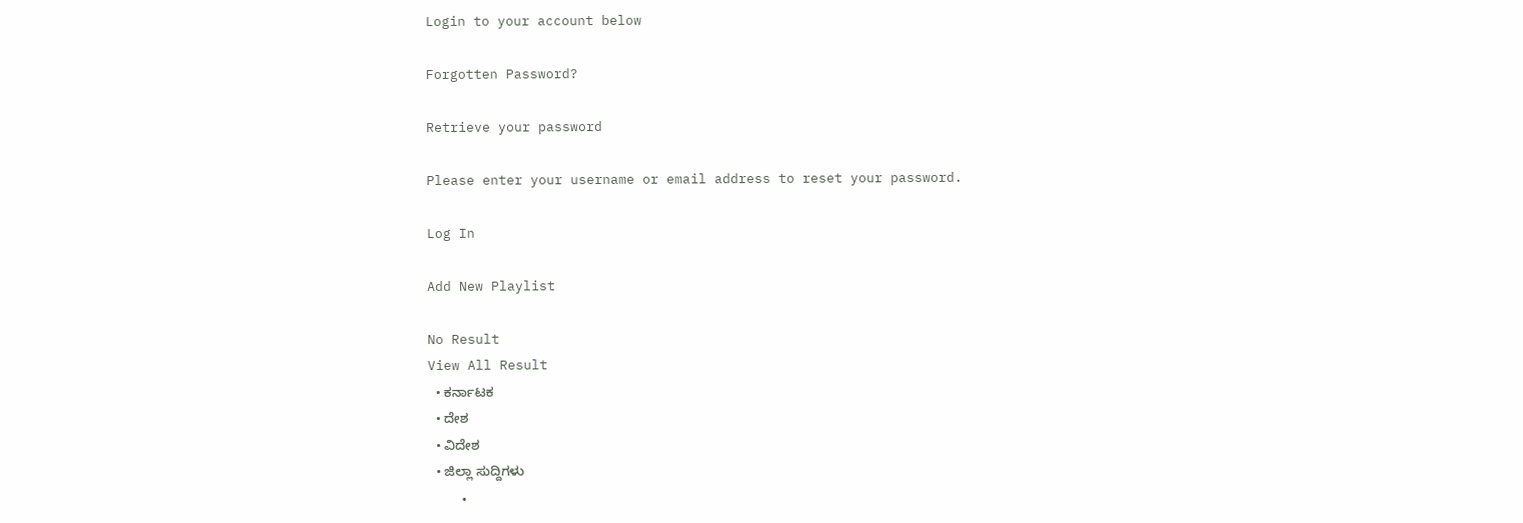Login to your account below

Forgotten Password?

Retrieve your password

Please enter your username or email address to reset your password.

Log In

Add New Playlist

No Result
View All Result
  • ಕರ್ನಾಟಕ
  • ದೇಶ
  • ವಿದೇಶ
  • ಜಿಲ್ಲಾ ಸುದ್ದಿಗಳು
    •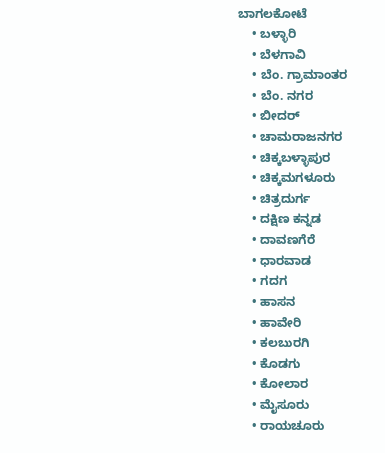ಬಾಗಲಕೋಟೆ
    • ಬಳ್ಳಾರಿ
    • ಬೆಳಗಾವಿ
    • ಬೆಂ. ಗ್ರಾಮಾಂತರ
    • ಬೆಂ. ನಗರ
    • ಬೀದರ್
    • ಚಾಮರಾಜನಗರ
    • ಚಿಕ್ಕಬಳ್ಳಾಪುರ
    • ಚಿಕ್ಕಮಗಳೂರು
    • ಚಿತ್ರದುರ್ಗ
    • ದಕ್ಷಿಣ ಕನ್ನಡ
    • ದಾವಣಗೆರೆ
    • ಧಾರವಾಡ
    • ಗದಗ
    • ಹಾಸನ
    • ಹಾವೇರಿ
    • ಕಲಬುರಗಿ
    • ಕೊಡಗು
    • ಕೋಲಾರ
    • ಮೈಸೂರು
    • ರಾಯಚೂರು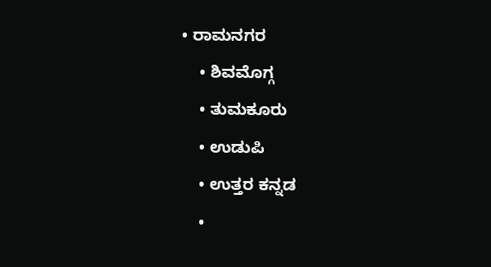• ರಾಮನಗರ
    • ಶಿವಮೊಗ್ಗ
    • ತುಮಕೂರು
    • ಉಡುಪಿ
    • ಉತ್ತರ ಕನ್ನಡ
    •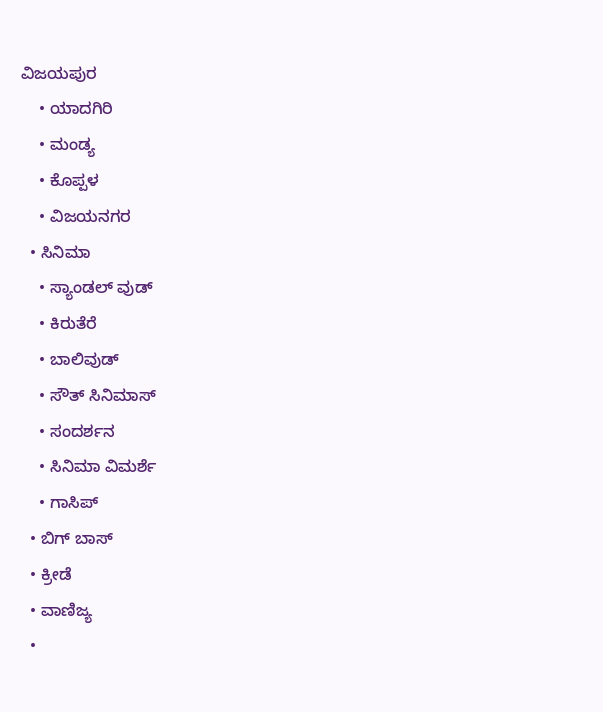ವಿಜಯಪುರ
    • ಯಾದಗಿರಿ
    • ಮಂಡ್ಯ
    • ಕೊಪ್ಪಳ
    • ವಿಜಯನಗರ
  • ಸಿನಿಮಾ
    • ಸ್ಯಾಂಡಲ್ ವುಡ್
    • ಕಿರುತೆರೆ
    • ಬಾಲಿವುಡ್
    • ಸೌತ್ ಸಿನಿಮಾಸ್
    • ಸಂದರ್ಶನ
    • ಸಿನಿಮಾ ವಿಮರ್ಶೆ
    • ಗಾಸಿಪ್
  • ಬಿಗ್ ಬಾಸ್
  • ಕ್ರೀಡೆ
  • ವಾಣಿಜ್ಯ
  •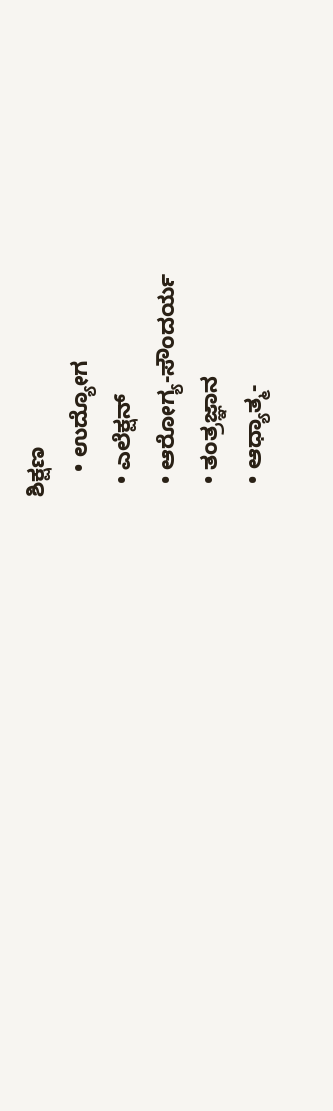ಶಿಕ್ಷಣ
    • ಉದ್ಯೋಗ
  • ಎಲೆಕ್ಷನ್
  • ಆರೋಗ್ಯ-ಸೌಂದರ್ಯ
  • ತಂತ್ರಜ್ಞಾನ
  • ಆಧ್ಯಾತ್ಮ-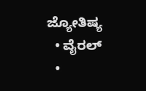ಜ್ಯೋತಿಷ್ಯ
  • ವೈರಲ್
  •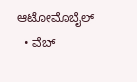ಆಟೋಮೊಬೈಲ್
  • ವೆಬ್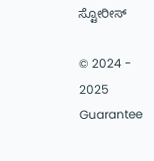ಸ್ಟೋರೀಸ್

© 2024 - 2025 Guarantee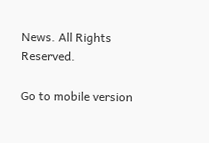News. All Rights Reserved.

Go to mobile version